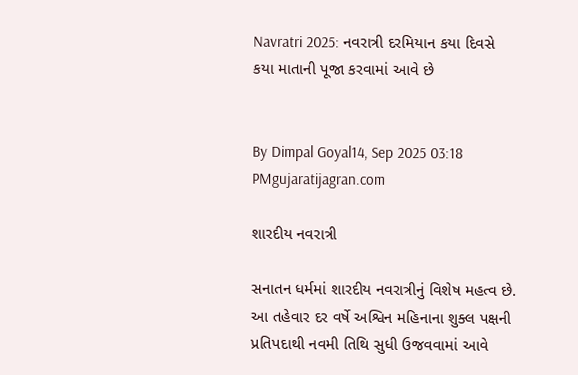Navratri 2025: નવરાત્રી દરમિયાન કયા દિવસે કયા માતાની પૂજા કરવામાં આવે છે


By Dimpal Goyal14, Sep 2025 03:18 PMgujaratijagran.com

શારદીય નવરાત્રી

સનાતન ધર્મમાં શારદીય નવરાત્રીનું વિશેષ મહત્વ છે. આ તહેવાર દર વર્ષે અશ્વિન મહિનાના શુક્લ પક્ષની પ્રતિપદાથી નવમી તિથિ સુધી ઉજવવામાં આવે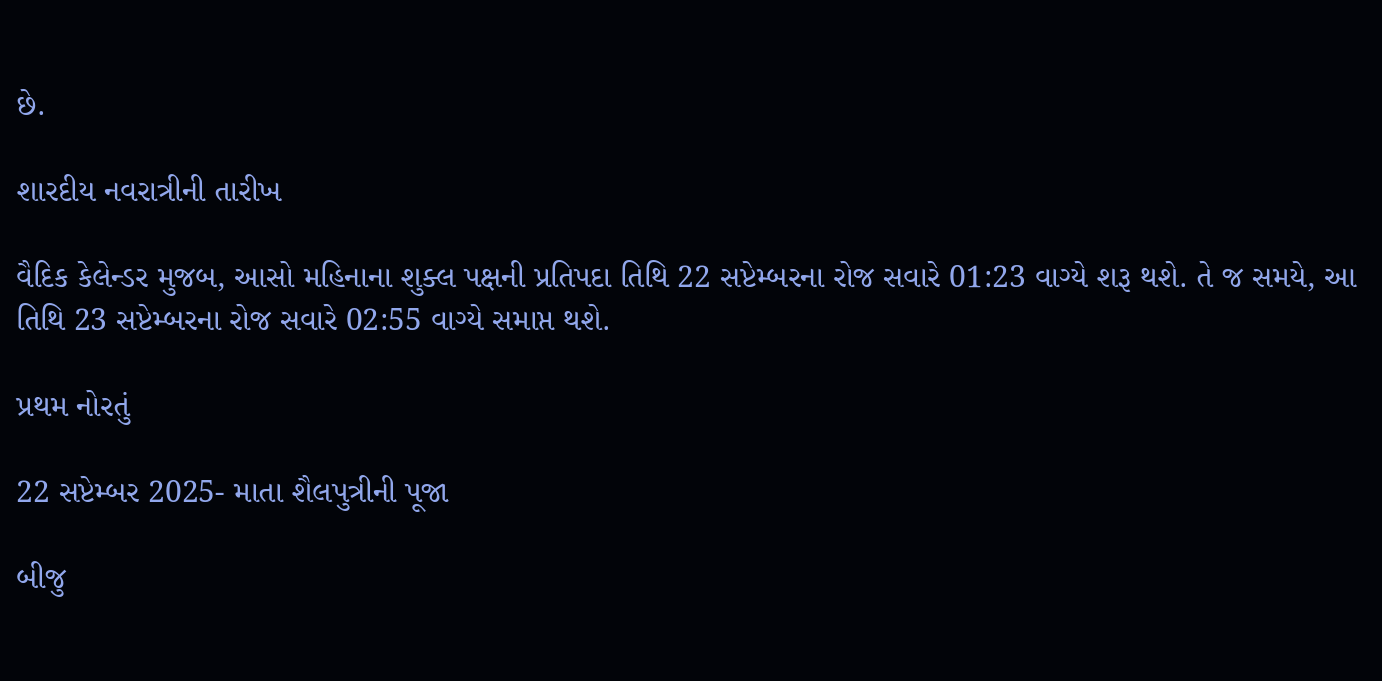છે.

શારદીય નવરાત્રીની તારીખ

વૈદિક કેલેન્ડર મુજબ, આસો મહિનાના શુક્લ પક્ષની પ્રતિપદા તિથિ 22 સપ્ટેમ્બરના રોજ સવારે 01:23 વાગ્યે શરૂ થશે. તે જ સમયે, આ તિથિ 23 સપ્ટેમ્બરના રોજ સવારે 02:55 વાગ્યે સમાપ્ત થશે.

પ્રથમ નોરતું

22 સપ્ટેમ્બર 2025- માતા શૈલપુત્રીની પૂજા

બીજુ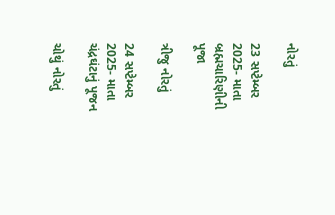નોરતું

23 સપ્ટેમ્બર 2025- માતા બ્રહ્મચારિણીની પૂજા

ત્રીજુ નોરતું

24 સપ્ટેમ્બર 2025- માતા ચંદ્રઘંટાનું પૂજન

ચોથું નોરતું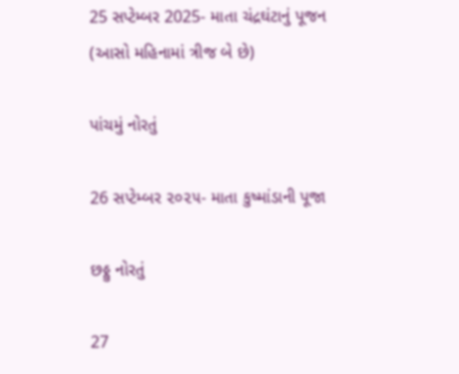25 સપ્ટેમ્બર 2025- માતા ચંદ્રઘંટાનું પૂજન (આસો મહિનામાં ત્રીજ બે છે)

પાંચમું નોરતું

26 સપ્ટેમ્બર ૨૦૨૫- માતા કુષ્માંડાની પૂજા

છઠ્ઠુ નોરતું

27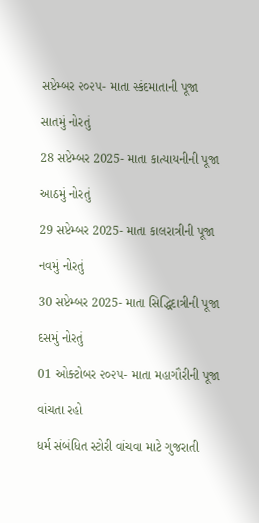સપ્ટેમ્બર ૨૦૨૫- માતા સ્કંદમાતાની પૂજા

સાતમું નોરતું

28 સપ્ટેમ્બર 2025- માતા કાત્યાયનીની પૂજા

આઠમું નોરતું

29 સપ્ટેમ્બર 2025- માતા કાલરાત્રીની પૂજા

નવમું નોરતું

30 સપ્ટેમ્બર 2025- માતા સિદ્ધિદાત્રીની પૂજા

દસમું નોરતું

01 ઓક્ટોબર ૨૦૨૫- માતા મહાગૌરીની પૂજા

વાંચતા રહો

ધર્મ સંબંધિત સ્ટોરી વાંચવા માટે ગુજરાતી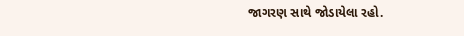જાગરણ સાથે જોડાયેલા રહો.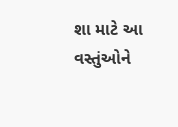શા માટે આ વસ્તુંઓને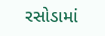રસોડામાં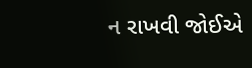ન રાખવી જોઈએ